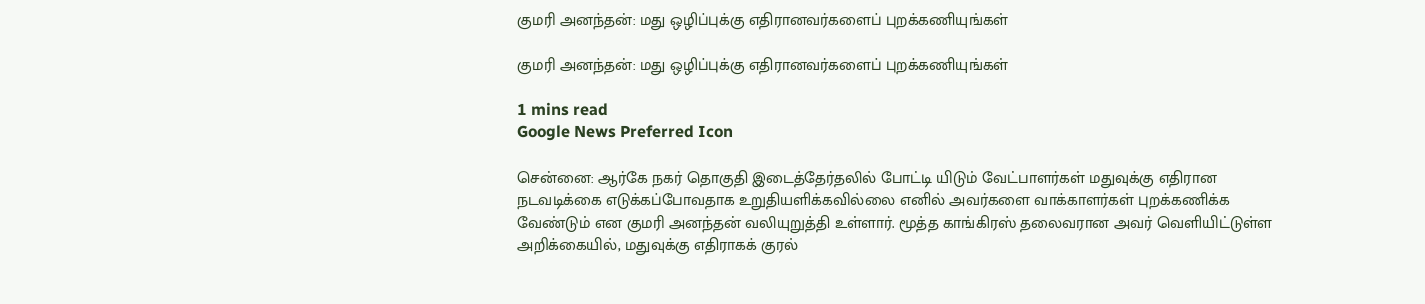குமரி அனந்தன்: மது ஒழிப்புக்கு எதிரானவர்களைப் புறக்கணியுங்கள்

குமரி அனந்தன்: மது ஒழிப்புக்கு எதிரானவர்களைப் புறக்கணியுங்கள்

1 mins read
Google News Preferred Icon

சென்னை: ஆர்கே நகர் தொகுதி இடைத்தேர்தலில் போட்டி யிடும் வேட்பாளர்கள் மதுவுக்கு எதிரான நடவடிக்கை எடுக்கப்போவதாக உறுதியளிக்கவில்லை எனில் அவர்களை வாக்காளர்கள் புறக்கணிக்க வேண்டும் என குமரி அனந்தன் வலியுறுத்தி உள்ளார். மூத்த காங்கிரஸ் தலைவரான அவர் வெளியிட்டுள்ள அறிக்கையில், மதுவுக்கு எதிராகக் குரல்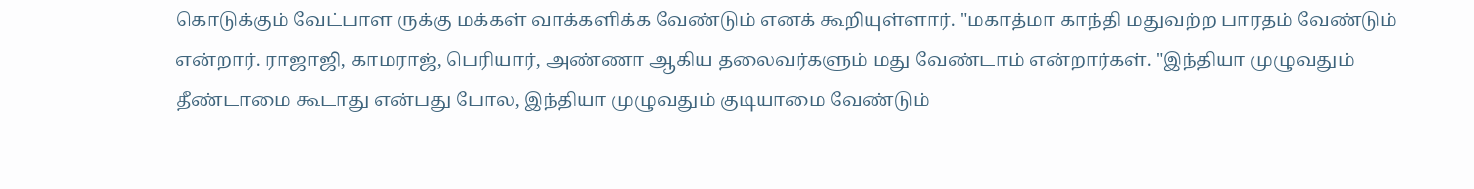கொடுக்கும் வேட்பாள ருக்கு மக்கள் வாக்களிக்க வேண்டும் எனக் கூறியுள்ளார். "மகாத்மா காந்தி மதுவற்ற பாரதம் வேண்டும் என்றார். ராஜாஜி, காமராஜ், பெரியார், அண்ணா ஆகிய தலைவர்களும் மது வேண்டாம் என்றார்கள். "இந்தியா முழுவதும் தீண்டாமை கூடாது என்பது போல, இந்தியா முழுவதும் குடியாமை வேண்டும்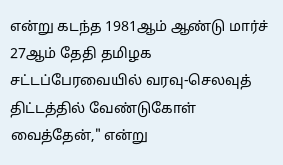என்று கடந்த 1981ஆம் ஆண்டு மார்ச் 27ஆம் தேதி தமிழக சட்டப்பேரவையில் வரவு-செலவுத் திட்டத்தில் வேண்டுகோள் வைத்தேன்," என்று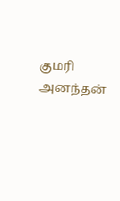குமரி அனந்தன்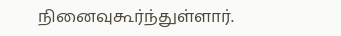நினைவுகூர்ந்துள்ளார்.